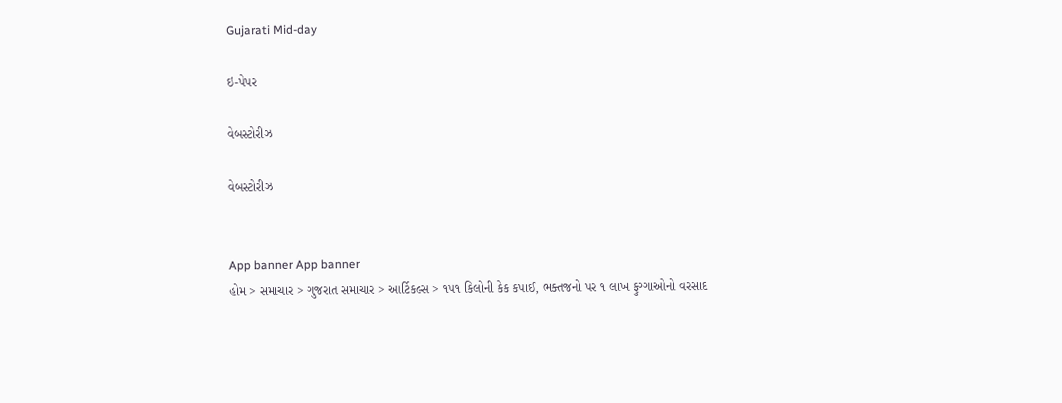Gujarati Mid-day

ઇ-પેપર

વેબસ્ટોરીઝ

વેબસ્ટોરીઝ


App banner App banner
હોમ > સમાચાર > ગુજરાત સમાચાર > આર્ટિકલ્સ > ૧૫૧ કિલોની કેક કપાઈ, ભક્તજનો પર ૧ લાખ ફુગ્ગાઓનો વરસાદ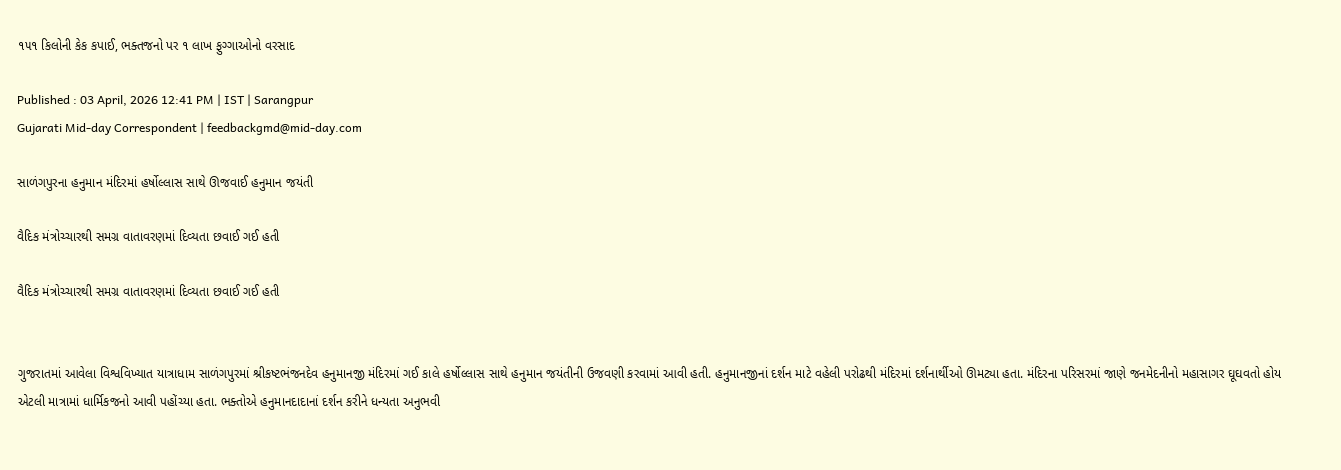૧૫૧ કિલોની કેક કપાઈ, ભક્તજનો પર ૧ લાખ ફુગ્ગાઓનો વરસાદ

Published : 03 April, 2026 12:41 PM | IST | Sarangpur
Gujarati Mid-day Correspondent | feedbackgmd@mid-day.com

સાળંગપુરના હનુમાન મંદિરમાં હર્ષોલ્લાસ સાથે ઊજવાઈ હનુમાન જયંતી

વૈદિક મંત્રોચ્ચારથી સમગ્ર વાતાવરણમાં દિવ્યતા છવાઈ ગઈ હતી

વૈદિક મંત્રોચ્ચારથી સમગ્ર વાતાવરણમાં દિવ્યતા છવાઈ ગઈ હતી


ગુજરાતમાં આવેલા વિશ્વવિખ્યાત યાત્રાધામ સાળંગપુરમાં શ્રીકષ્ટભંજનદેવ હનુમાનજી મંદિરમાં ગઈ કાલે હર્ષોલ્લાસ સાથે હનુમાન જયંતીની ઉજવણી કરવામાં આવી હતી. હનુમાનજીનાં દર્શન માટે વહેલી પરોઢથી મંદિરમાં દર્શનાર્થીઓ ઊમટ્યા હતા. મંદિરના પરિસરમાં જાણે જનમેદનીનો મહાસાગર ઘૂઘવતો હોય એટલી માત્રામાં ધાર્મિકજનો આવી પહોંચ્યા હતા. ભક્તોએ હનુમાનદાદાનાં દર્શન કરીને ધન્યતા અનુભવી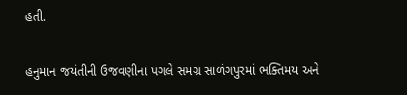હતી.

હનુમાન જયંતીની ઉજવણીના પગલે સમગ્ર સાળંગપુરમાં ભક્તિમય અને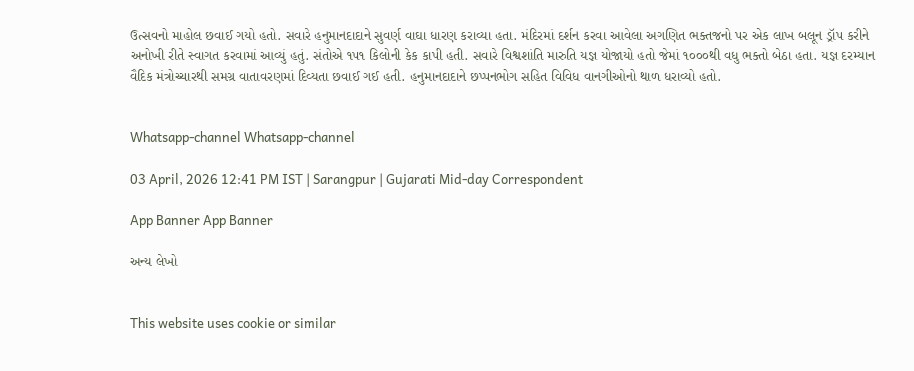ઉત્સવનો માહોલ છવાઈ ગયો હતો. સવારે હનુમાનદાદાને સુવર્ણ વાઘા ધારણ કરાવ્યા હતા. મંદિરમાં દર્શન કરવા આવેલા અગણિત ભક્તજનો પર એક લાખ બલૂન ડ્રૉપ કરીને અનોખી રીતે સ્વાગત કરવામાં આવ્યું હતું. સંતોએ ૧૫૧ કિલોની કેક કાપી હતી. સવારે વિશ્વશાંતિ મારુતિ યજ્ઞ યોજાયો હતો જેમાં ૧૦૦૦થી વધુ ભક્તો બેઠા હતા. યજ્ઞ દરમ્યાન વૈદિક મંત્રોચ્ચારથી સમગ્ર વાતાવરણમાં દિવ્યતા છવાઈ ગઈ હતી. હનુમાનદાદાને છપ્પનભોગ સહિત વિવિધ વાનગીઓનો થાળ ધરાવ્યો હતો.


Whatsapp-channel Whatsapp-channel

03 April, 2026 12:41 PM IST | Sarangpur | Gujarati Mid-day Correspondent

App Banner App Banner

અન્ય લેખો


This website uses cookie or similar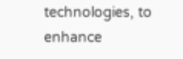technologies, to enhance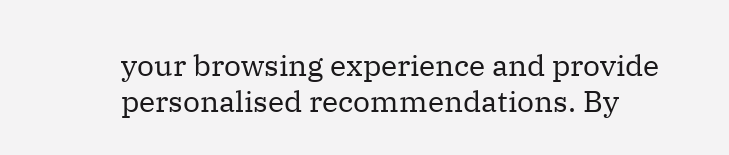your browsing experience and provide personalised recommendations. By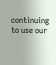continuing to use our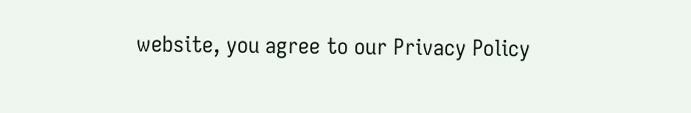website, you agree to our Privacy Policy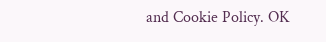and Cookie Policy. OK